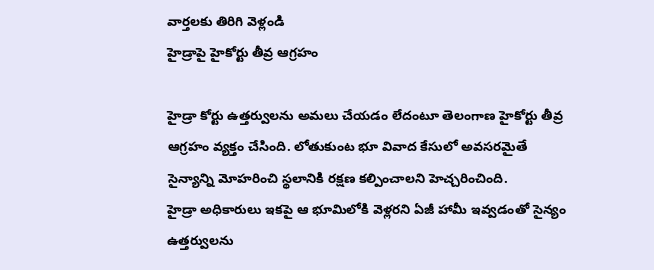వార్తలకు తిరిగి వెళ్లండి
హైడ్రాపై హైకోర్టు తీవ్ర ఆగ్రహం

హైడ్రా కోర్టు ఉత్తర్వులను అమలు చేయడం లేదంటూ తెలంగాణ హైకోర్టు తీవ్ర ఆగ్రహం వ్యక్తం చేసింది. లోతుకుంట భూ వివాద కేసులో అవసరమైతే సైన్యాన్ని మోహరించి స్థలానికి రక్షణ కల్పించాలని హెచ్చరించింది.
హైడ్రా అధికారులు ఇకపై ఆ భూమిలోకి వెళ్లరని ఏజీ హామీ ఇవ్వడంతో సైన్యం ఉత్తర్వులను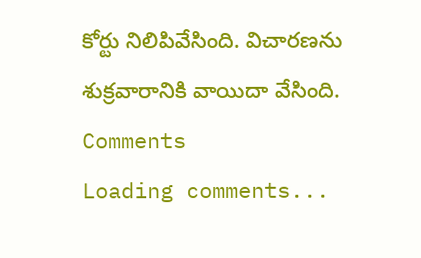కోర్టు నిలిపివేసింది. విచారణను శుక్రవారానికి వాయిదా వేసింది.
Comments
Loading comments...